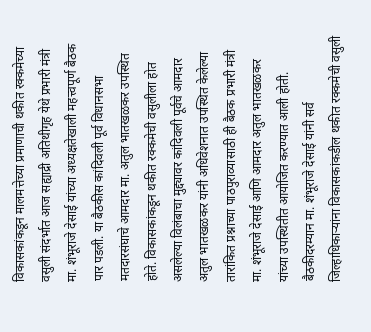विकासकांकडून मालमत्तेच्या प्रमाणाची थकीत रक्कमेच्या वसुली संदर्भात आज सह्याद्री अतिथीगृह येथे प्रभारी मंत्री मा. शंभूराजे देसाई यांच्या अध्यक्षतेखाली महत्त्वपूर्ण बैठक पार पडली. या बैठकीस कांदिवली पूर्व विधानसभा मतदारसंघाचे आमदार मा. अतुल भातखळकर उपस्थित होते. विकासकांकडून थकीत रक्कमेची वसुलीला होत असलेल्या विलंबाचा मुद्द्यावर कांदिवली पूर्वचे आमदार अतुल भातखळकर यांनी अधिवेशनात उपस्थित केलेल्या तारांकित प्रश्नाच्या पाठपुराव्यासाठी ही बैठक प्रभारी मंत्री मा. शंभूराजे देसाई आणि आमदार अतुल भातखळकर यांच्या उपस्थितीत आयोजित करण्यात आली होती.
बैठकीदरम्यान मा. शंभूराजे देसाई यांनी सर्व जिल्हाधिकाऱ्यांना विकासकांकडील थकीत रक्कमेची वसुली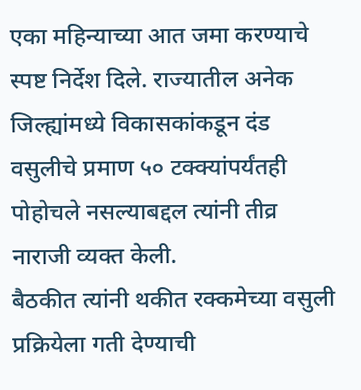एका महिन्याच्या आत जमा करण्याचे स्पष्ट निर्देश दिले. राज्यातील अनेक जिल्ह्यांमध्ये विकासकांकडून दंड वसुलीचे प्रमाण ५० टक्क्यांपर्यंतही पोहोचले नसल्याबद्दल त्यांनी तीव्र नाराजी व्यक्त केली.
बैठकीत त्यांनी थकीत रक्कमेच्या वसुली प्रक्रियेला गती देण्याची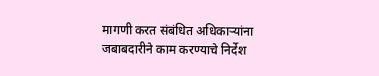मागणी करत संबंधित अधिकाऱ्यांना जबाबदारीने काम करण्याचे निर्देश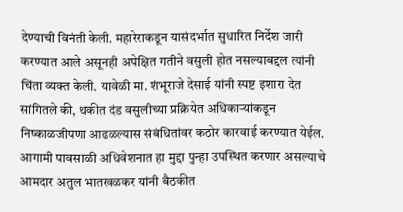देण्याची विनंती केली. महारेराकडून यासंदर्भात सुधारित निर्देश जारी करण्यात आले असूनही अपेक्षित गतीने वसुली होत नसल्याबद्दल त्यांनी चिंता व्यक्त केली. यावेळी मा. शंभूराजे देसाई यांनी स्पष्ट इशारा देत सांगितले की, थकीत दंड वसुलीच्या प्रक्रियेत अधिकाऱ्यांकडून निष्काळजीपणा आढळल्यास संबंधितांवर कठोर कारवाई करण्यात येईल.
आगामी पावसाळी अधिवेशनात हा मुद्दा पुन्हा उपस्थित करणार असल्याचे आमदार अतुल भातखळकर यांनी बैठकीत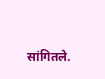सांगितले.